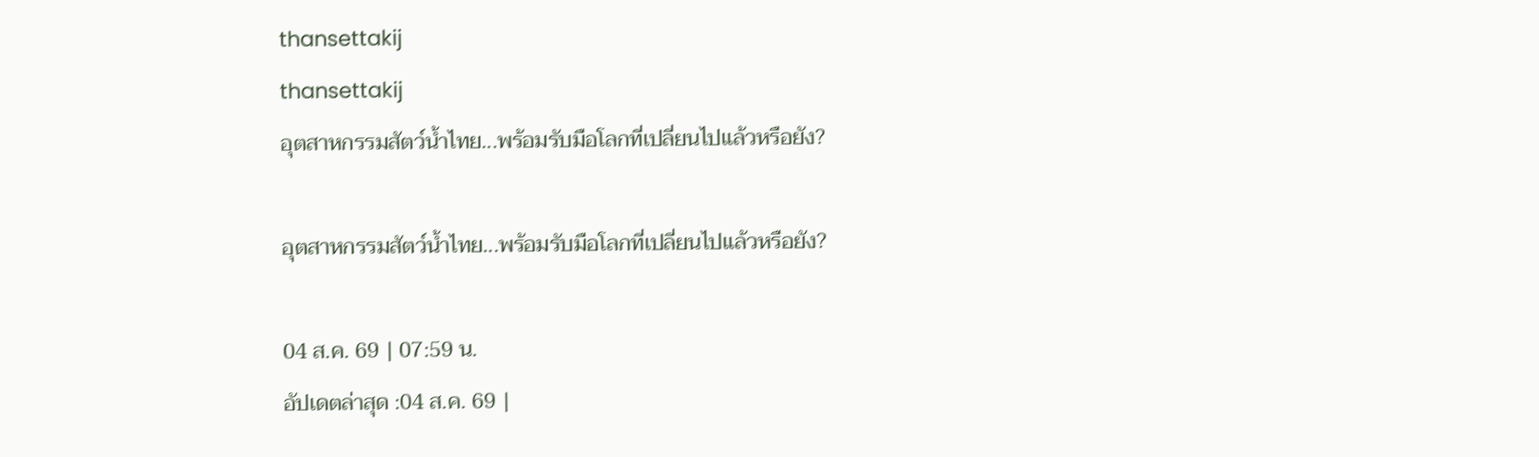thansettakij
thansettakij
อุตสาหกรรมสัตว์น้ำไทย...พร้อมรับมือโลกที่เปลี่ยนไปแล้วหรือยัง?

อุตสาหกรรมสัตว์น้ำไทย...พร้อมรับมือโลกที่เปลี่ยนไปแล้วหรือยัง?

04 ส.ค. 69 | 07:59 น.
อัปเดตล่าสุด :04 ส.ค. 69 |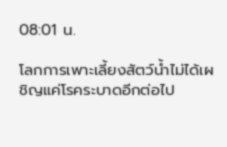08:01 น.

โลกการเพาะเลี้ยงสัตว์น้ำไม่ได้เผชิญแค่โรคระบาดอีกต่อไป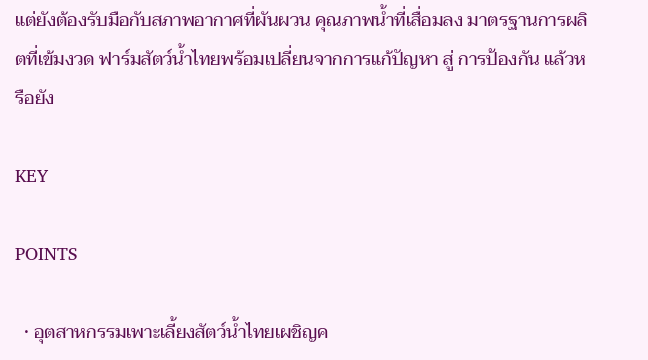แต่ยังต้องรับมือกับสภาพอากาศที่ผันผวน คุณภาพน้ำที่เสื่อมลง มาตรฐานการผลิตที่เข้มงวด ฟาร์มสัตว์น้ำไทยพร้อมเปลี่ยนจากการแก้ปัญหา สู่ การป้องกัน แล้วหรือยัง

KEY

POINTS

  • อุตสาหกรรมเพาะเลี้ยงสัตว์น้ำไทยเผชิญค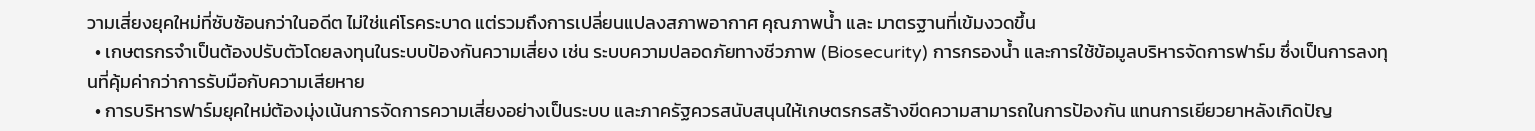วามเสี่ยงยุคใหม่ที่ซับซ้อนกว่าในอดีต ไม่ใช่แค่โรคระบาด แต่รวมถึงการเปลี่ยนแปลงสภาพอากาศ คุณภาพน้ำ และ มาตรฐานที่เข้มงวดขึ้น
  • เกษตรกรจำเป็นต้องปรับตัวโดยลงทุนในระบบป้องกันความเสี่ยง เช่น ระบบความปลอดภัยทางชีวภาพ (Biosecurity) การกรองน้ำ และการใช้ข้อมูลบริหารจัดการฟาร์ม ซึ่งเป็นการลงทุนที่คุ้มค่ากว่าการรับมือกับความเสียหาย
  • การบริหารฟาร์มยุคใหม่ต้องมุ่งเน้นการจัดการความเสี่ยงอย่างเป็นระบบ และภาครัฐควรสนับสนุนให้เกษตรกรสร้างขีดความสามารถในการป้องกัน แทนการเยียวยาหลังเกิดปัญ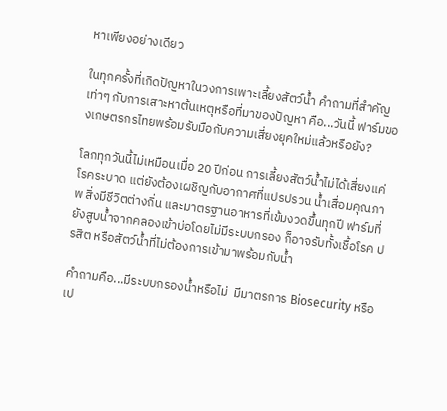หาเพียงอย่างเดียว

ในทุกครั้งที่เกิดปัญหาในวงการเพาะเลี้ยงสัตว์น้ำ คำถามที่สำคัญเท่าๆ กับการเสาะหาต้นเหตุหรือที่มาของปัญหา คือ...วันนี้ ฟาร์มของเกษตรกรไทยพร้อมรับมือกับความเสี่ยงยุคใหม่แล้วหรือยัง?

โลกทุกวันนี้ไม่เหมือนเมื่อ 20 ปีก่อน การเลี้ยงสัตว์น้ำไม่ได้เสี่ยงแค่โรคระบาด แต่ยังต้องเผชิญกับอากาศที่แปรปรวน น้ำเสื่อมคุณภาพ สิ่งมีชีวิตต่างถิ่น และมาตรฐานอาหารที่เข้มงวดขึ้นทุกปี ฟาร์มที่ยังสูบน้ำจากคลองเข้าบ่อโดยไม่มีระบบกรอง ก็อาจรับทั้งเชื้อโรค ปรสิต หรือสัตว์น้ำที่ไม่ต้องการเข้ามาพร้อมกับน้ำ

คำถามคือ...มีระบบกรองน้ำหรือไม่  มีมาตรการ Biosecurity หรือเป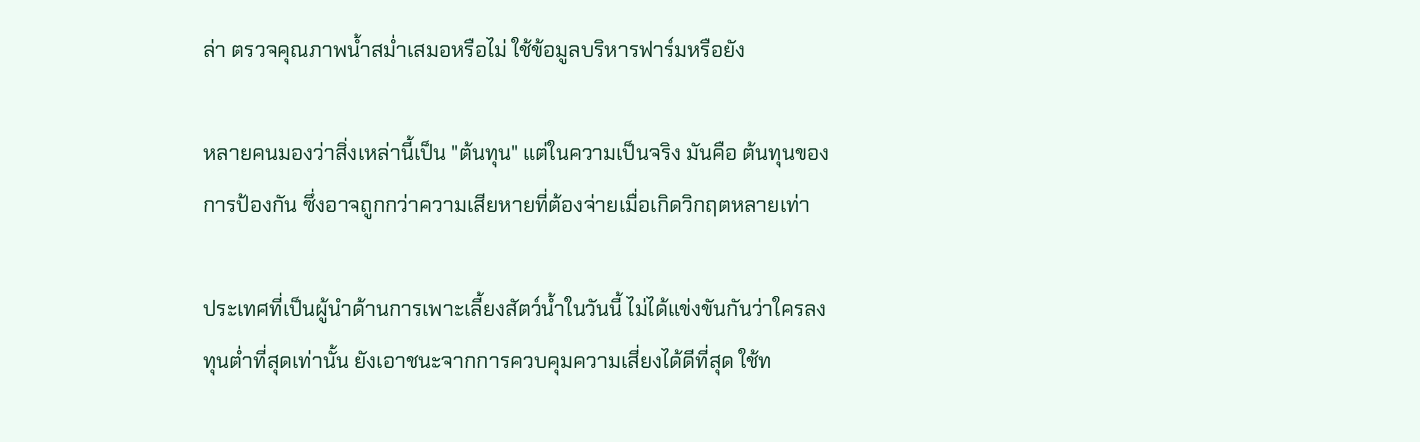ล่า ตรวจคุณภาพน้ำสม่ำเสมอหรือไม่ ใช้ข้อมูลบริหารฟาร์มหรือยัง

หลายคนมองว่าสิ่งเหล่านี้เป็น "ต้นทุน" แต่ในความเป็นจริง มันคือ ต้นทุนของการป้องกัน ซึ่งอาจถูกกว่าความเสียหายที่ต้องจ่ายเมื่อเกิดวิกฤตหลายเท่า

ประเทศที่เป็นผู้นำด้านการเพาะเลี้ยงสัตว์น้ำในวันนี้ ไม่ได้แข่งขันกันว่าใครลงทุนต่ำที่สุดเท่านั้น ยังเอาชนะจากการควบคุมความเสี่ยงได้ดีที่สุด ใช้ท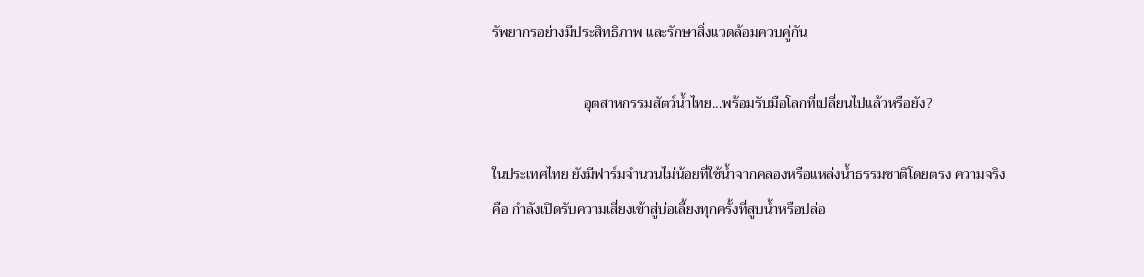รัพยากรอย่างมีประสิทธิภาพ และรักษาสิ่งแวดล้อมควบคู่กัน

                         อุตสาหกรรมสัตว์น้ำไทย...พร้อมรับมือโลกที่เปลี่ยนไปแล้วหรือยัง?

ในประเทศไทย ยังมีฟาร์มจำนวนไม่น้อยที่ใช้น้ำจากคลองหรือแหล่งน้ำธรรมชาติโดยตรง ความจริง คือ กำลังเปิดรับความเสี่ยงเข้าสู่บ่อเลี้ยงทุกครั้งที่สูบน้ำหรือปล่อ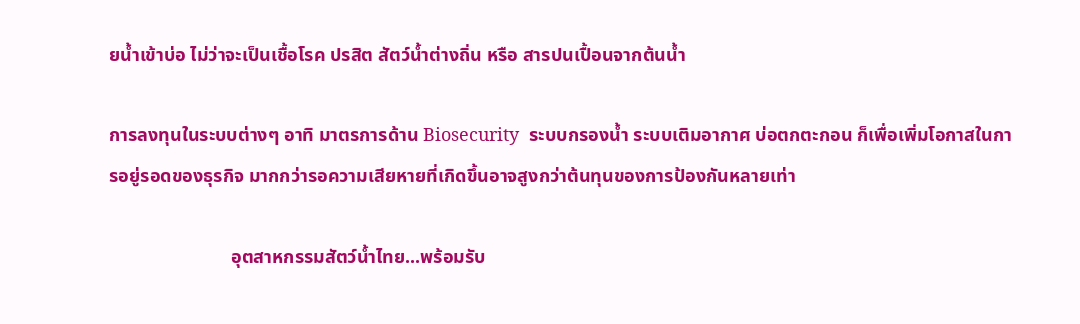ยน้ำเข้าบ่อ ไม่ว่าจะเป็นเชื้อโรค ปรสิต สัตว์น้ำต่างถิ่น หรือ สารปนเปื้อนจากต้นน้ำ

การลงทุนในระบบต่างๆ อาทิ มาตรการด้าน Biosecurity  ระบบกรองน้ำ ระบบเติมอากาศ บ่อตกตะกอน ก็เพื่อเพิ่มโอกาสในการอยู่รอดของธุรกิจ มากกว่ารอความเสียหายที่เกิดขึ้นอาจสูงกว่าต้นทุนของการป้องกันหลายเท่า

                          อุตสาหกรรมสัตว์น้ำไทย...พร้อมรับ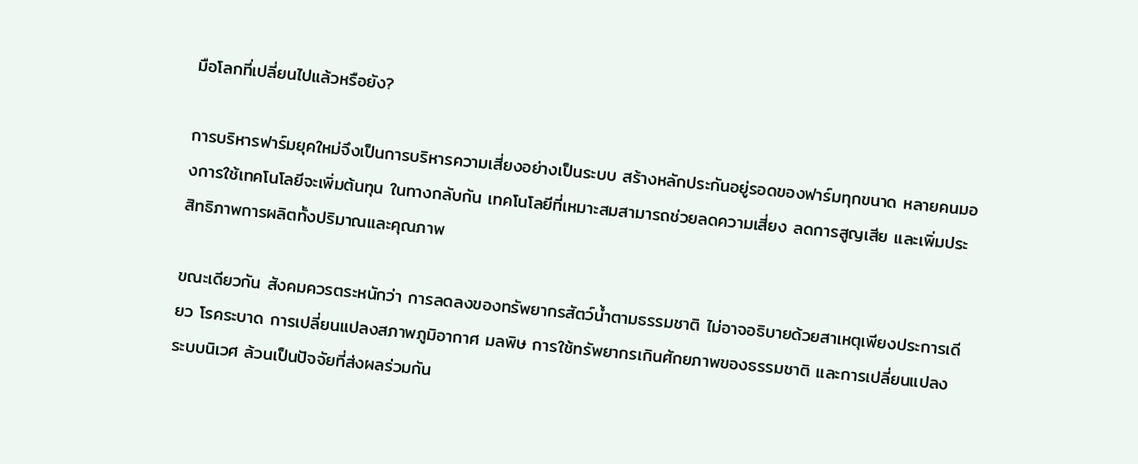มือโลกที่เปลี่ยนไปแล้วหรือยัง?

การบริหารฟาร์มยุคใหม่จึงเป็นการบริหารความเสี่ยงอย่างเป็นระบบ สร้างหลักประกันอยู่รอดของฟาร์มทุกขนาด หลายคนมองการใช้เทคโนโลยีจะเพิ่มต้นทุน ในทางกลับกัน เทคโนโลยีที่เหมาะสมสามารถช่วยลดความเสี่ยง ลดการสูญเสีย และเพิ่มประสิทธิภาพการผลิตทั้งปริมาณและคุณภาพ

ขณะเดียวกัน สังคมควรตระหนักว่า การลดลงของทรัพยากรสัตว์น้ำตามธรรมชาติ ไม่อาจอธิบายด้วยสาเหตุเพียงประการเดียว โรคระบาด การเปลี่ยนแปลงสภาพภูมิอากาศ มลพิษ การใช้ทรัพยากรเกินศักยภาพของธรรมชาติ และการเปลี่ยนแปลงระบบนิเวศ ล้วนเป็นปัจจัยที่ส่งผลร่วมกัน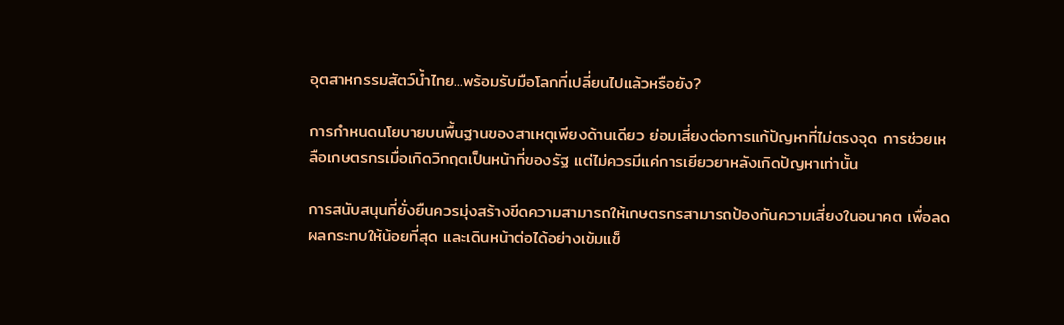อุตสาหกรรมสัตว์น้ำไทย...พร้อมรับมือโลกที่เปลี่ยนไปแล้วหรือยัง?

การกำหนดนโยบายบนพื้นฐานของสาเหตุเพียงด้านเดียว ย่อมเสี่ยงต่อการแก้ปัญหาที่ไม่ตรงจุด การช่วยเหลือเกษตรกรเมื่อเกิดวิกฤตเป็นหน้าที่ของรัฐ แต่ไม่ควรมีแค่การเยียวยาหลังเกิดปัญหาเท่านั้น

การสนับสนุนที่ยั่งยืนควรมุ่งสร้างขีดความสามารถให้เกษตรกรสามารถป้องกันความเสี่ยงในอนาคต เพื่อลดผลกระทบให้น้อยที่สุด และเดินหน้าต่อได้อย่างเข้มแข็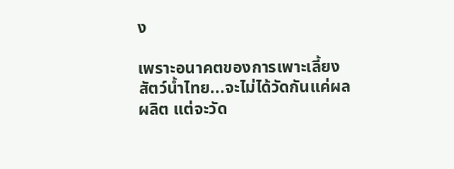ง

เพราะอนาคตของการเพาะเลี้ยงสัตว์น้ำไทย...จะไม่ได้วัดกันแค่ผลผลิต แต่จะวัด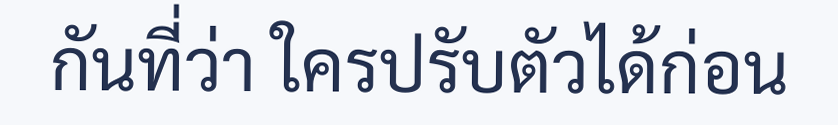กันที่ว่า ใครปรับตัวได้ก่อน